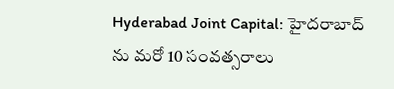Hyderabad Joint Capital: హైదరాబాద్ ను మరో 10 సంవత్సరాలు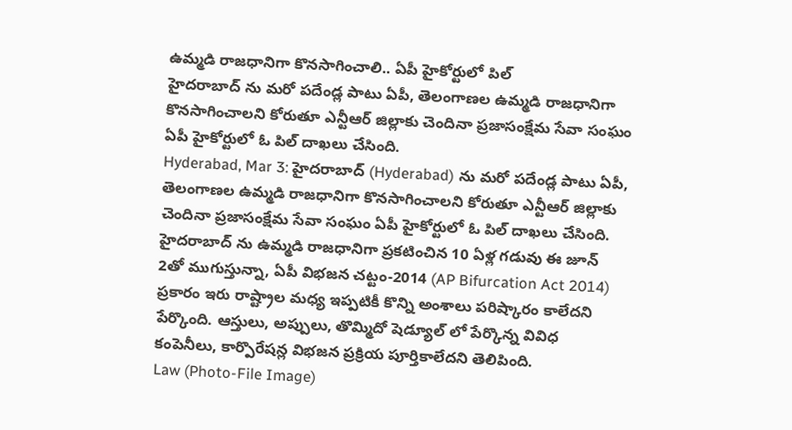ఉమ్మడి రాజధానిగా కొనసాగించాలి.. ఏపీ హైకోర్టులో పిల్
హైదరాబాద్ ను మరో పదేండ్ల పాటు ఏపీ, తెలంగాణల ఉమ్మడి రాజధానిగా కొనసాగించాలని కోరుతూ ఎన్టీఆర్ జిల్లాకు చెందినా ప్రజాసంక్షేమ సేవా సంఘం ఏపీ హైకోర్టులో ఓ పిల్ దాఖలు చేసింది.
Hyderabad, Mar 3: హైదరాబాద్ (Hyderabad) ను మరో పదేండ్ల పాటు ఏపీ, తెలంగాణల ఉమ్మడి రాజధానిగా కొనసాగించాలని కోరుతూ ఎన్టీఆర్ జిల్లాకు చెందినా ప్రజాసంక్షేమ సేవా సంఘం ఏపీ హైకోర్టులో ఓ పిల్ దాఖలు చేసింది. హైదరాబాద్ ను ఉమ్మడి రాజధానిగా ప్రకటించిన 10 ఏళ్ల గడువు ఈ జూన్ 2తో ముగుస్తున్నా, ఏపీ విభజన చట్టం-2014 (AP Bifurcation Act 2014) ప్రకారం ఇరు రాష్ట్రాల మధ్య ఇప్పటికీ కొన్ని అంశాలు పరిష్కారం కాలేదని పేర్కొంది. ఆస్తులు, అప్పులు, తొమ్మిదో షెడ్యూల్ లో పేర్కొన్న వివిధ కంపెనీలు, కార్పొరేషన్ల విభజన ప్రక్రియ పూర్తికాలేదని తెలిపింది.
Law (Photo-File Image)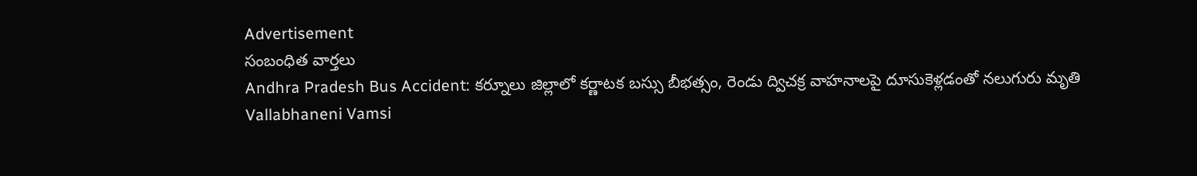Advertisement
సంబంధిత వార్తలు
Andhra Pradesh Bus Accident: కర్నూలు జిల్లాలో కర్ణాటక బస్సు బీభత్సం, రెండు ద్విచక్ర వాహనాలపై దూసుకెళ్లడంతో నలుగురు మృతి
Vallabhaneni Vamsi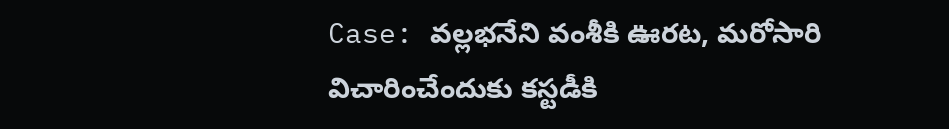Case: వల్లభనేని వంశీకి ఊరట, మరోసారి విచారించేందుకు కస్టడీకి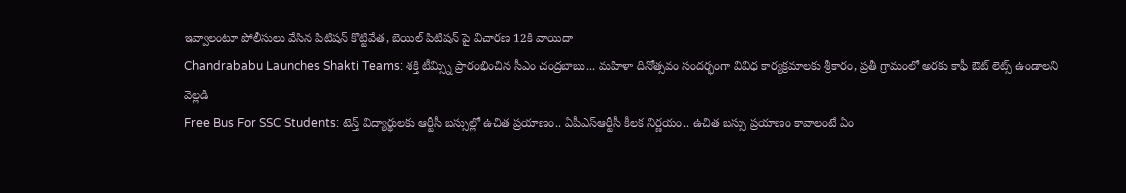ఇవ్వాలంటూ పోలీసులు వేసిన పిటిషన్ కొట్టివేత, బెయిల్ పిటిషన్ పై విచారణ 12కి వాయిదా
Chandrababu Launches Shakti Teams: శక్తి టీమ్స్ని ప్రారంభించిన సీఎం చంద్రబాబు... మహిళా దినోత్సవం సందర్భంగా వివిధ కార్యక్రమాలకు శ్రీకారం, ప్రతీ గ్రామంలో అరకు కాఫీ ఔట్ లెట్స్ ఉండాలని వెల్లడి
Free Bus For SSC Students: టెన్త్ విద్యార్థులకు ఆర్టీసీ బస్సుల్లో ఉచిత ప్రయాణం.. ఏపీఎస్ఆర్టీసీ కీలక నిర్ణయం.. ఉచిత బస్సు ప్రయాణం కావాలంటే ఏం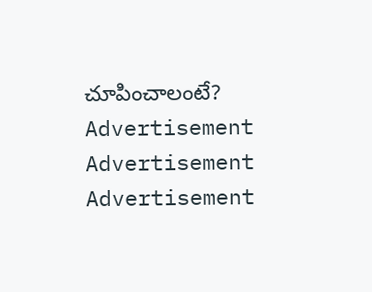చూపించాలంటే?
Advertisement
Advertisement
Advertisement